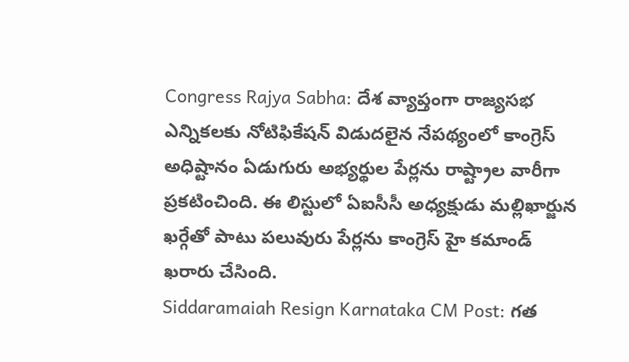Congress Rajya Sabha: దేశ వ్యాప్తంగా రాజ్యసభ ఎన్నికలకు నోటిఫికేషన్ విడుదలైన నేపథ్యంలో కాంగ్రెస్ అధిష్టానం ఏడుగురు అభ్యర్థుల పేర్లను రాష్ట్రాల వారీగా ప్రకటించింది. ఈ లిస్టులో ఏఐసీసీ అధ్యక్షుడు మల్లిఖార్జున ఖర్గేతో పాటు పలువురు పేర్లను కాంగ్రెస్ హై కమాండ్ ఖరారు చేసింది.
Siddaramaiah Resign Karnataka CM Post: గత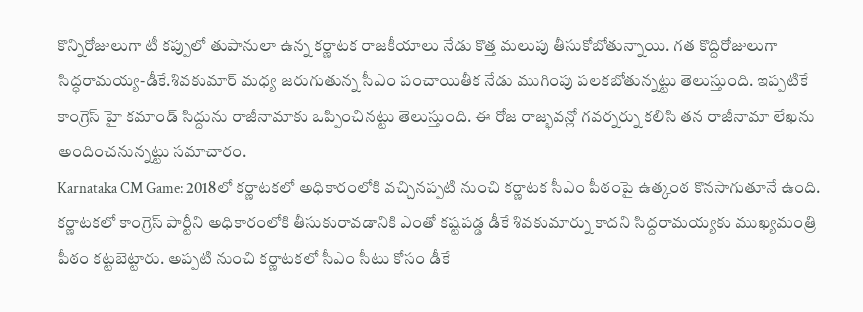కొన్నిరోజులుగా టీ కప్పులో తుపానులా ఉన్న కర్ణాటక రాజకీయాలు నేడు కొత్త మలుపు తీసుకోబోతున్నాయి. గత కొద్దిరోజులుగా సిద్ధరామయ్య-డీకే.శివకుమార్ మధ్య జరుగుతున్న సీఎం పంచాయితీక నేడు ముగింపు పలకబోతున్నట్టు తెలుస్తుంది. ఇప్పటికే కాంగ్రెస్ హై కమాండ్ సిద్దును రాజీనామాకు ఒప్పించినట్టు తెలుస్తుంది. ఈ రోజ రాజ్భవన్లో గవర్నర్ను కలిసి తన రాజీనామా లేఖను అందించనున్నట్టు సమాచారం.
Karnataka CM Game: 2018లో కర్ణాటకలో అధికారంలోకి వచ్చినప్పటి నుంచి కర్ణాటక సీఎం పీఠంపై ఉత్కంఠ కొనసాగుతూనే ఉంది. కర్ణాటకలో కాంగ్రెస్ పార్టీని అధికారంలోకి తీసుకురావడానికి ఎంతో కష్టపడ్డ డీకే శివకుమార్ను కాదని సిద్దరామయ్యకు ముఖ్యమంత్రి పీఠం కట్టబెట్టారు. అప్పటి నుంచి కర్ణాటకలో సీఎం సీటు కోసం డీకే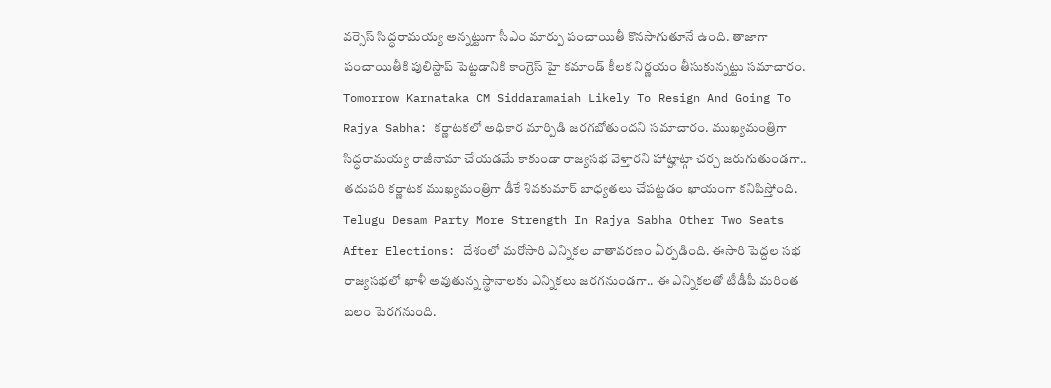వర్సెస్ సిద్ధరామయ్య అన్నట్టుగా సీఎం మార్పు పంచాయితీ కొనసాగుతూనే ఉంది. తాజాగా పంచాయితీకి పులిస్టాప్ పెట్టడానికి కాంగ్రెస్ హై కమాండ్ కీలక నిర్ణయం తీసుకున్నట్టు సమాచారం.
Tomorrow Karnataka CM Siddaramaiah Likely To Resign And Going To Rajya Sabha: కర్ణాటకలో అధికార మార్పిడి జరగబోతుందని సమాచారం. ముఖ్యమంత్రిగా సిద్ధరామయ్య రాజీనామా చేయడమే కాకుండా రాజ్యసభ వెళ్తారని హాట్హాట్గా చర్చ జరుగుతుండగా.. తదుపరి కర్ణాటక ముఖ్యమంత్రిగా డీకే శివకుమార్ బాధ్యతలు చేపట్టడం ఖాయంగా కనిపిస్తోంది.
Telugu Desam Party More Strength In Rajya Sabha Other Two Seats After Elections: దేశంలో మరోసారి ఎన్నికల వాతావరణం ఏర్పడింది. ఈసారి పెద్దల సభ రాజ్యసభలో ఖాళీ అవుతున్న స్థానాలకు ఎన్నికలు జరగనుండగా.. ఈ ఎన్నికలతో టీడీపీ మరింత బలం పెరగనుంది.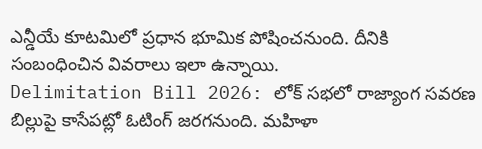ఎన్డీయే కూటమిలో ప్రధాన భూమిక పోషించనుంది. దీనికి సంబంధించిన వివరాలు ఇలా ఉన్నాయి.
Delimitation Bill 2026: లోక్ సభలో రాజ్యాంగ సవరణ బిల్లుపై కాసేపట్లో ఓటింగ్ జరగనుంది. మహిళా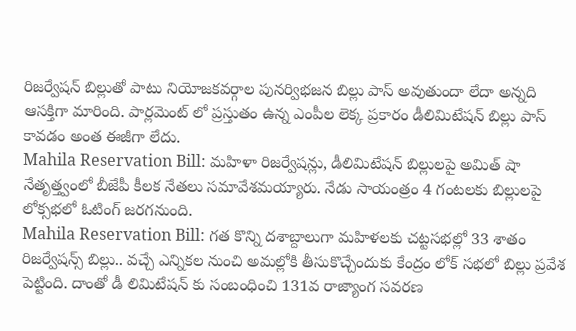రిజర్వేషన్ బిల్లుతో పాటు నియోజకవర్గాల పునర్విభజన బిల్లు పాస్ అవుతుందా లేదా అన్నది ఆసక్తిగా మారింది. పార్లమెంట్ లో ప్రస్తుతం ఉన్న ఎంపీల లెక్క ప్రకారం డీలిమిటేషన్ బిల్లు పాస్ కావడం అంత ఈజీగా లేదు.
Mahila Reservation Bill: మహిళా రిజర్వేషన్లు, డీలిమిటేషన్ బిల్లులపై అమిత్ షా నేతృత్త్వంలో బీజేపీ కీలక నేతలు సమావేశమయ్యారు. నేడు సాయంత్రం 4 గంటలకు బిల్లులపై లోక్సభలో ఓటింగ్ జరగనుంది.
Mahila Reservation Bill: గత కొన్ని దశాబ్దాలుగా మహిళలకు చట్టసభల్లో 33 శాతం రిజర్వేషన్స్ బిల్లు.. వచ్చే ఎన్నికల నుంచి అమల్లోకి తీసుకొచ్చేందుకు కేంద్రం లోక్ సభలో బిల్లు ప్రవేశ పెట్టింది. దాంతో డీ లిమిటేషన్ కు సంబంధించి 131వ రాజ్యాంగ సవరణ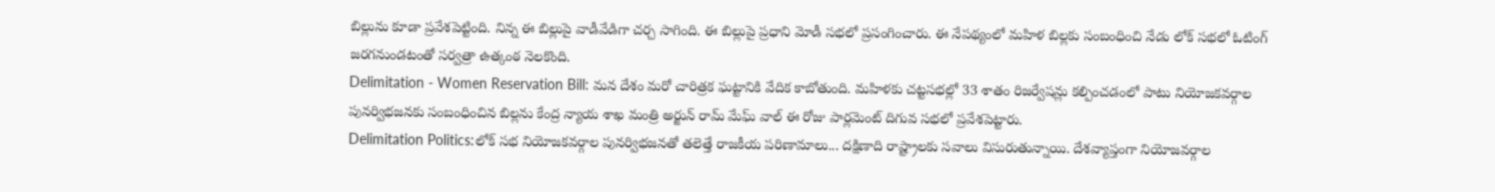బిల్లును కూడా ప్రవేశపెట్టింది. నిన్న ఈ బిల్లుపై వాడీవేడిగా చర్చ సాగింది. ఈ బిల్లుపై ప్రధాని మోడీ సభలో ప్రసంగించారు. ఈ నేపథ్యంలో మహిళ బిల్లకు సంబంధించి నేడు లోక్ సభలో ఓటింగ్ జరగనుండటంతో సర్వత్రా ఉత్కంఠ నెలకొంది.
Delimitation - Women Reservation Bill: మన దేశం మరో చారిత్రక ఘట్టానికి వేదిక కాబోతుంది. మహిళకు చట్టసభల్లో 33 శాతం రిజర్వేషన్లు కల్పించడంలో పాటు నియోజకవర్గాల పునర్విభజనకు సంబంధించిన బిల్లను కేంద్ర న్యాయ శాఖ మంత్రి అర్జున్ రామ్ మేఘ్ వాల్ ఈ రోజు పార్లమెంట్ దిగువ సభలో ప్రవేశపెట్టారు.
Delimitation Politics:లోక్ సభ నియోజకవర్గాల పునర్విభజనతో తలెత్తే రాజకీయ పరిణామాలు... దక్షిణాది రాష్ట్రాలకు సవాలు విసురుతున్నాయి. దేశవ్యాప్తంగా నియోజవర్గాల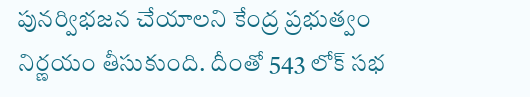పునర్విభజన చేయాలని కేంద్ర ప్రభుత్వం నిర్ణయం తీసుకుంది. దీంతో 543 లోక్ సభ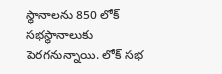స్థానాలను 850 లోక్ సభస్థానాలుకు పెరగనున్నాయి. లోక్ సభ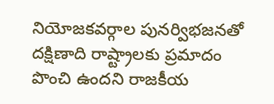నియోజకవర్గాల పునర్విభజనతో దక్షిణాది రాష్ట్రాలకు ప్రమాదం పొంచి ఉందని రాజకీయ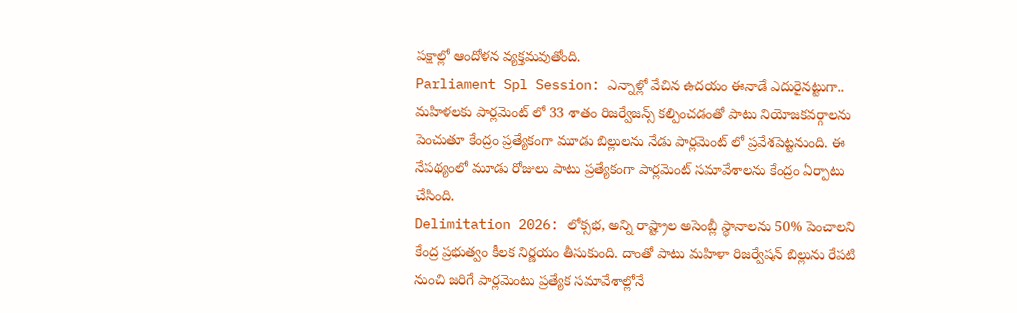పక్షాల్లో ఆందోళన వ్యక్తమవుతోంది.
Parliament Spl Session: ఎన్నాళ్లో వేచిన ఉదయం ఈనాడే ఎదురైనట్టుగా.. మహిళలకు పార్లమెంట్ లో 33 శాతం రిజర్వేజన్స్ కల్పించడంతో పాటు నియోజకవర్గాలను పెంచుతూ కేంద్రం ప్రత్యేకంగా మూడు బిల్లులను నేడు పార్లమెంట్ లో ప్రవేశపెట్టనుంది. ఈ నేపథ్యంలో మూడు రోజులు పాటు ప్రత్యేకంగా పార్లమెంట్ సమావేశాలను కేంద్రం ఏర్పాటు చేసింది.
Delimitation 2026: లోక్సభ, అన్ని రాష్ట్రాల అసెంబ్లీ స్థానాలను 50% పెంచాలని కేంద్ర ప్రభుత్వం కీలక నిర్ణయం తీసుకుంది. దాంతో పాటు మహిళా రిజర్వేషన్ బిల్లును రేపటి నుంచి జరిగే పార్లమెంటు ప్రత్యేక సమావేశాల్లోనే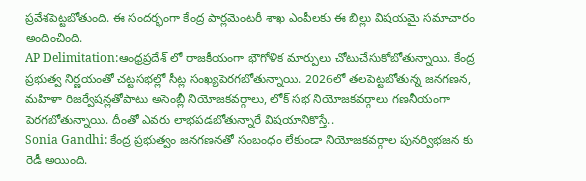ప్రవేశపెట్టబోతుంది. ఈ సందర్భంగా కేంద్ర పార్లమెంటరీ శాఖ ఎంపీలకు ఈ బిల్లు విషయమై సమాచారం అందించింది.
AP Delimitation:ఆంధ్రప్రదేశ్ లో రాజకీయంగా భౌగోళిక మార్పులు చోటుచేసుకోబోతున్నాయి. కేంద్ర ప్రభుత్వ నిర్ణయంతో చట్టసభల్లో సీట్ల సంఖ్యపెరగబోతున్నాయి. 2026లో తలపెట్టబోతున్న జనగణన, మహిళా రిజర్వేషన్లతోపాటు అసెంబ్లీ నియోజకవర్గాలు, లోక్ సభ నియోజకవర్గాలు గణనీయంగా పెరగబోతున్నాయి. దీంతో ఎవరు లాభపడబోతున్నారే విషయానికొస్తే..
Sonia Gandhi: కేంద్ర ప్రభుత్వం జనగణనతో సంబంధం లేకుండా నియోజకవర్గాల పునర్విభజన కు రెడీ అయింది.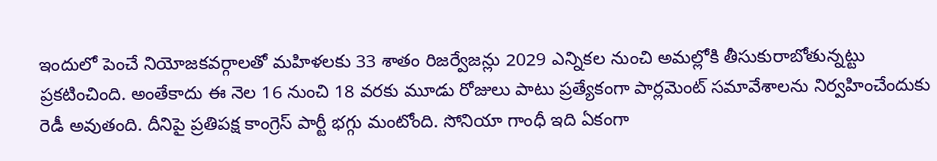ఇందులో పెంచే నియోజకవర్గాలతో మహిళలకు 33 శాతం రిజర్వేజన్లు 2029 ఎన్నికల నుంచి అమల్లోకి తీసుకురాబోతున్నట్టు ప్రకటించింది. అంతేకాదు ఈ నెల 16 నుంచి 18 వరకు మూడు రోజులు పాటు ప్రత్యేకంగా పార్లమెంట్ సమావేశాలను నిర్వహించేందుకు రెడీ అవుతంది. దీనిపై ప్రతిపక్ష కాంగ్రెస్ పార్టీ భగ్గు మంటోంది. సోనియా గాంధీ ఇది ఏకంగా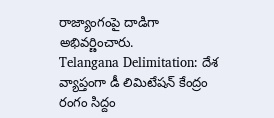రాజ్యాంగంపై దాడిగా అభివర్ణించారు.
Telangana Delimitation: దేశ వ్యాప్తంగా డీ లిమిటేషన్ కేంద్రం రంగం సిద్దం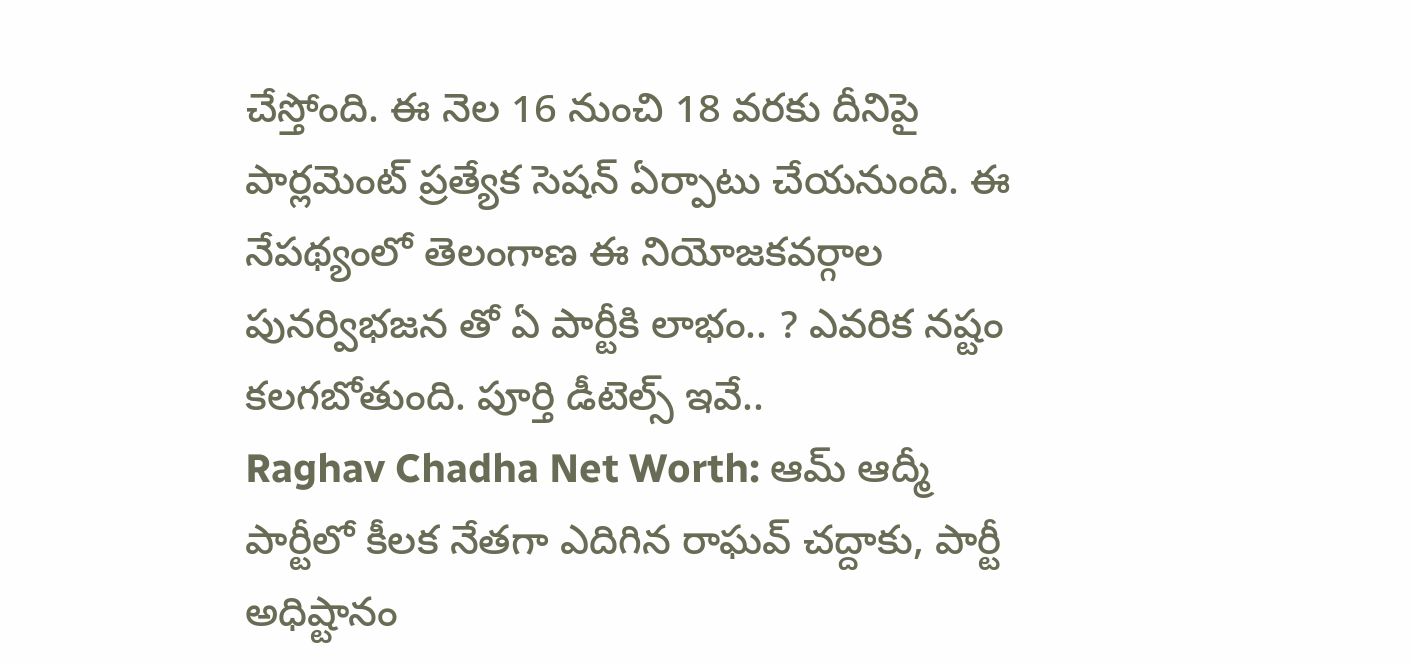చేస్తోంది. ఈ నెల 16 నుంచి 18 వరకు దీనిపై పార్లమెంట్ ప్రత్యేక సెషన్ ఏర్పాటు చేయనుంది. ఈ నేపథ్యంలో తెలంగాణ ఈ నియోజకవర్గాల పునర్విభజన తో ఏ పార్టీకి లాభం.. ? ఎవరిక నష్టం కలగబోతుంది. పూర్తి డీటెల్స్ ఇవే..
Raghav Chadha Net Worth: ఆమ్ ఆద్మీ పార్టీలో కీలక నేతగా ఎదిగిన రాఘవ్ చద్దాకు, పార్టీ అధిష్టానం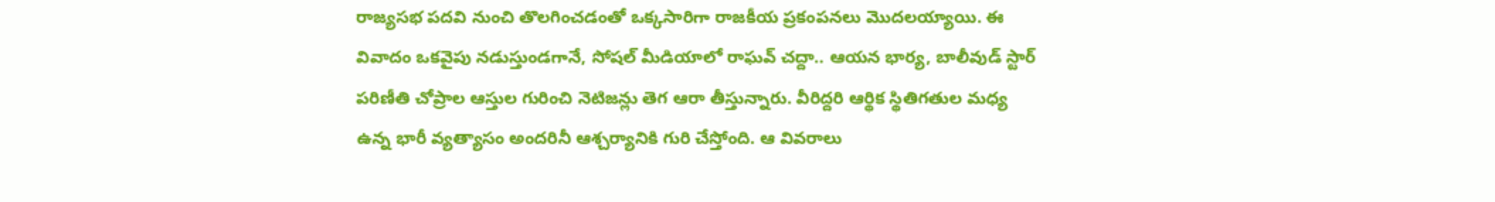రాజ్యసభ పదవి నుంచి తొలగించడంతో ఒక్కసారిగా రాజకీయ ప్రకంపనలు మొదలయ్యాయి. ఈ వివాదం ఒకవైపు నడుస్తుండగానే, సోషల్ మీడియాలో రాఘవ్ చద్దా.. ఆయన భార్య, బాలీవుడ్ స్టార్ పరిణీతి చోప్రాల ఆస్తుల గురించి నెటిజన్లు తెగ ఆరా తీస్తున్నారు. వీరిద్దరి ఆర్థిక స్థితిగతుల మధ్య ఉన్న భారీ వ్యత్యాసం అందరినీ ఆశ్చర్యానికి గురి చేస్తోంది. ఆ వివరాలు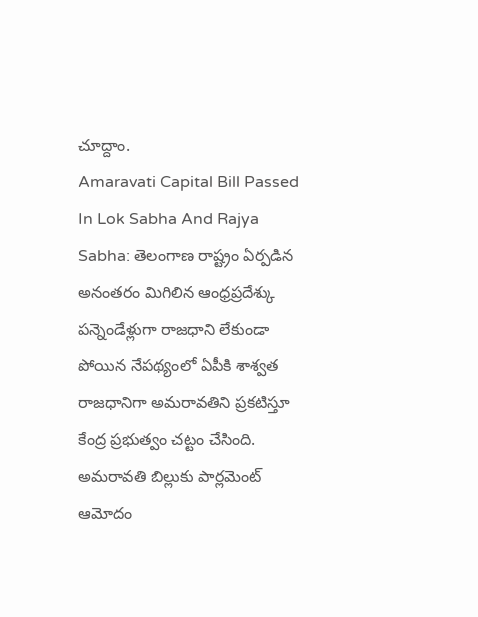చూద్దాం.
Amaravati Capital Bill Passed In Lok Sabha And Rajya Sabha: తెలంగాణ రాష్ట్రం ఏర్పడిన అనంతరం మిగిలిన ఆంధ్రప్రదేశ్కు పన్నెండేళ్లుగా రాజధాని లేకుండా పోయిన నేపథ్యంలో ఏపీకి శాశ్వత రాజధానిగా అమరావతిని ప్రకటిస్తూ కేంద్ర ప్రభుత్వం చట్టం చేసింది. అమరావతి బిల్లుకు పార్లమెంట్ ఆమోదం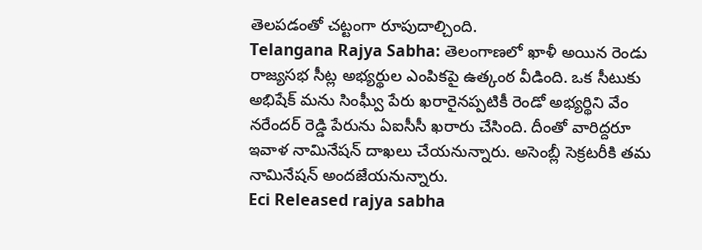తెలపడంతో చట్టంగా రూపుదాల్చింది.
Telangana Rajya Sabha: తెలంగాణలో ఖాళీ అయిన రెండు రాజ్యసభ సీట్ల అభ్యర్థుల ఎంపికపై ఉత్కంఠ వీడింది. ఒక సీటుకు అభిషేక్ మను సింఘ్వీ పేరు ఖరారైనప్పటికీ రెండో అభ్యర్థిని వేం నరేందర్ రెడ్డి పేరును ఏఐసీసీ ఖరారు చేసింది. దీంతో వారిద్దరూ ఇవాళ నామినేషన్ దాఖలు చేయనున్నారు. అసెంబ్లీ సెక్రటరీకి తమ నామినేషన్ అందజేయనున్నారు.
Eci Released rajya sabha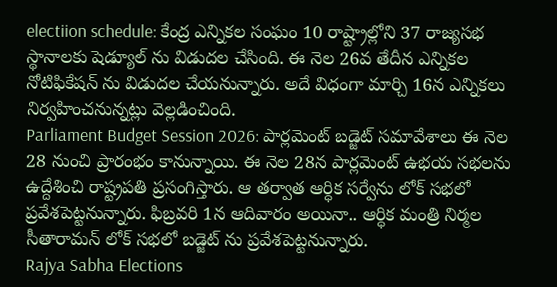electiion schedule: కేంద్ర ఎన్నికల సంఘం 10 రాష్ట్రాల్లోని 37 రాజ్యసభ స్థానాలకు షెడ్యూల్ ను విడుదల చేసింది. ఈ నెల 26వ తేదీన ఎన్నికల నోటిఫికేషన్ ను విడుదల చేయనున్నారు. అదే విధంగా మార్చి 16న ఎన్నికలు నిర్వహించనున్నట్లు వెల్లడించింది.
Parliament Budget Session 2026: పార్లమెంట్ బడ్జెట్ సమావేశాలు ఈ నెల 28 నుంచి ప్రారంభం కానున్నాయి. ఈ నెల 28న పార్లమెంట్ ఉభయ సభలను ఉద్దేశించి రాష్ట్రపతి ప్రసంగిస్తారు. ఆ తర్వాత ఆర్ధిక సర్వేను లోక్ సభలో ప్రవేశపెట్టనున్నారు. ఫిబ్రవరి 1న ఆదివారం అయినా.. ఆర్ధిక మంత్రి నిర్మల సీతారామన్ లోక్ సభలో బడ్జెట్ ను ప్రవేశపెట్టనున్నారు.
Rajya Sabha Elections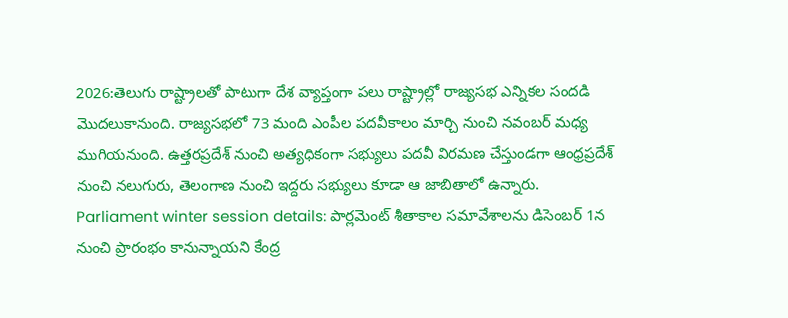2026:తెలుగు రాష్ట్రాలతో పాటుగా దేశ వ్యాప్తంగా పలు రాష్ట్రాల్లో రాజ్యసభ ఎన్నికల సందడి మొదలుకానుంది. రాజ్యసభలో 73 మంది ఎంపీల పదవీకాలం మార్చి నుంచి నవంబర్ మధ్య ముగియనుంది. ఉత్తరప్రదేశ్ నుంచి అత్యధికంగా సభ్యులు పదవీ విరమణ చేస్తుండగా ఆంధ్రప్రదేశ్ నుంచి నలుగురు, తెలంగాణ నుంచి ఇద్దరు సభ్యులు కూడా ఆ జాబితాలో ఉన్నారు.
Parliament winter session details: పార్లమెంట్ శీతాకాల సమావేశాలను డిసెంబర్ 1న నుంచి ప్రారంభం కానున్నాయని కేంద్ర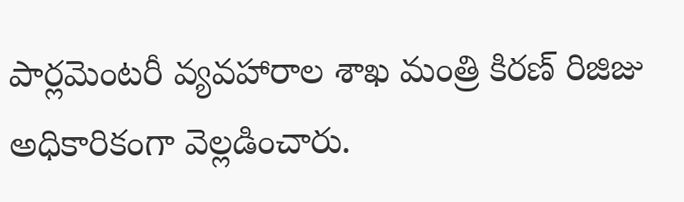పార్లమెంటరీ వ్యవహారాల శాఖ మంత్రి కిరణ్ రిజిజు అధికారికంగా వెల్లడించారు.